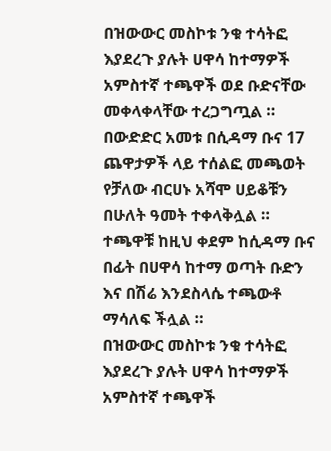በዝውውር መስኮቱ ንቁ ተሳትፎ እያደረጉ ያሉት ሀዋሳ ከተማዎች አምስተኛ ተጫዋች ወደ ቡድናቸው መቀላቀላቸው ተረጋግጧል ።
በውድድር አመቱ በሲዳማ ቡና 17 ጨዋታዎች ላይ ተሰልፎ መጫወት የቻለው ብርሀኑ አሻሞ ሀይቆቹን በሁለት ዓመት ተቀላቅሏል ።
ተጫዋቹ ከዚህ ቀደም ከሲዳማ ቡና በፊት በሀዋሳ ከተማ ወጣት ቡድን እና በሽሬ እንደስላሴ ተጫውቶ ማሳለፍ ችሏል ።
በዝውውር መስኮቱ ንቁ ተሳትፎ እያደረጉ ያሉት ሀዋሳ ከተማዎች አምስተኛ ተጫዋች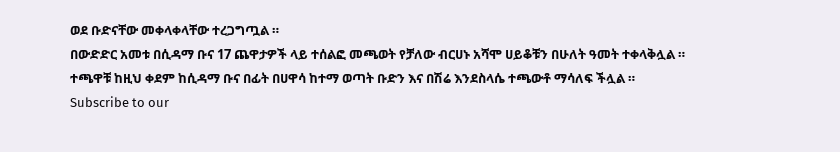ወደ ቡድናቸው መቀላቀላቸው ተረጋግጧል ።
በውድድር አመቱ በሲዳማ ቡና 17 ጨዋታዎች ላይ ተሰልፎ መጫወት የቻለው ብርሀኑ አሻሞ ሀይቆቹን በሁለት ዓመት ተቀላቅሏል ።
ተጫዋቹ ከዚህ ቀደም ከሲዳማ ቡና በፊት በሀዋሳ ከተማ ወጣት ቡድን እና በሽሬ እንደስላሴ ተጫውቶ ማሳለፍ ችሏል ።
Subscribe to our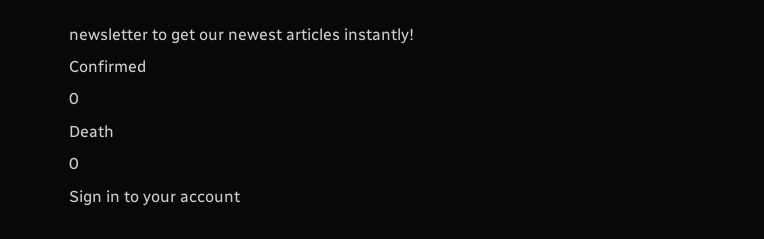newsletter to get our newest articles instantly!
Confirmed
0
Death
0
Sign in to your account